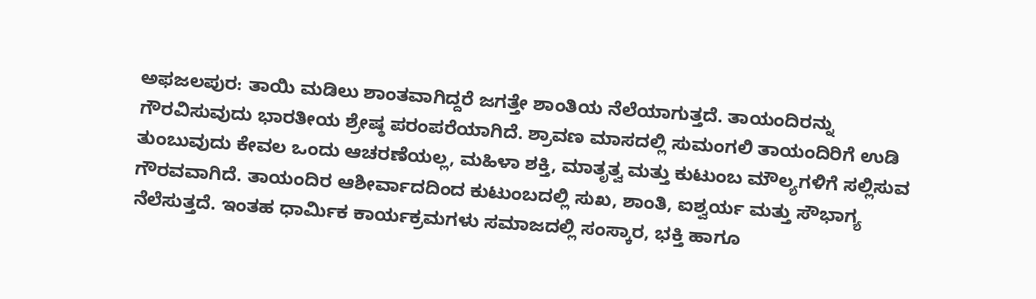ಅಫಜಲಪುರ: ತಾಯಿ ಮಡಿಲು ಶಾಂತವಾಗಿದ್ದರೆ ಜಗತ್ತೇ ಶಾಂತಿಯ ನೆಲೆಯಾಗುತ್ತದೆ. ತಾಯಂದಿರನ್ನು ಗೌರವಿಸುವುದು ಭಾರತೀಯ ಶ್ರೇಷ್ಠ ಪರಂಪರೆಯಾಗಿದೆ. ಶ್ರಾವಣ ಮಾಸದಲ್ಲಿ ಸುಮಂಗಲಿ ತಾಯಂದಿರಿಗೆ ಉಡಿ ತುಂಬುವುದು ಕೇವಲ ಒಂದು ಆಚರಣೆಯಲ್ಲ, ಮಹಿಳಾ ಶಕ್ತಿ, ಮಾತೃತ್ವ ಮತ್ತು ಕುಟುಂಬ ಮೌಲ್ಯಗಳಿಗೆ ಸಲ್ಲಿಸುವ ಗೌರವವಾಗಿದೆ. ತಾಯಂದಿರ ಆಶೀರ್ವಾದದಿಂದ ಕುಟುಂಬದಲ್ಲಿ ಸುಖ, ಶಾಂತಿ, ಐಶ್ವರ್ಯ ಮತ್ತು ಸೌಭಾಗ್ಯ ನೆಲೆಸುತ್ತದೆ. ಇಂತಹ ಧಾರ್ಮಿಕ ಕಾರ್ಯಕ್ರಮಗಳು ಸಮಾಜದಲ್ಲಿ ಸಂಸ್ಕಾರ, ಭಕ್ತಿ ಹಾಗೂ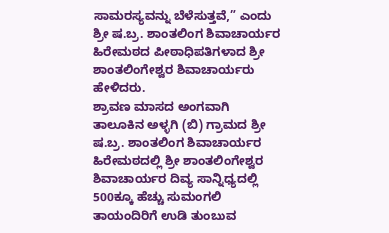ಸಾಮರಸ್ಯವನ್ನು ಬೆಳೆಸುತ್ತವೆ,” ಎಂದು ಶ್ರೀ ಷ.ಬ್ರ. ಶಾಂತಲಿಂಗ ಶಿವಾಚಾರ್ಯರ ಹಿರೇಮಠದ ಪೀಠಾಧಿಪತಿಗಳಾದ ಶ್ರೀ ಶಾಂತಲಿಂಗೇಶ್ವರ ಶಿವಾಚಾರ್ಯರು ಹೇಳಿದರು.
ಶ್ರಾವಣ ಮಾಸದ ಅಂಗವಾಗಿ ತಾಲೂಕಿನ ಅಳ್ಳಗಿ (ಬಿ) ಗ್ರಾಮದ ಶ್ರೀ ಷ.ಬ್ರ. ಶಾಂತಲಿಂಗ ಶಿವಾಚಾರ್ಯರ ಹಿರೇಮಠದಲ್ಲಿ ಶ್ರೀ ಶಾಂತಲಿಂಗೇಶ್ವರ ಶಿವಾಚಾರ್ಯರ ದಿವ್ಯ ಸಾನ್ನಿಧ್ಯದಲ್ಲಿ 500ಕ್ಕೂ ಹೆಚ್ಚು ಸುಮಂಗಲಿ ತಾಯಂದಿರಿಗೆ ಉಡಿ ತುಂಬುವ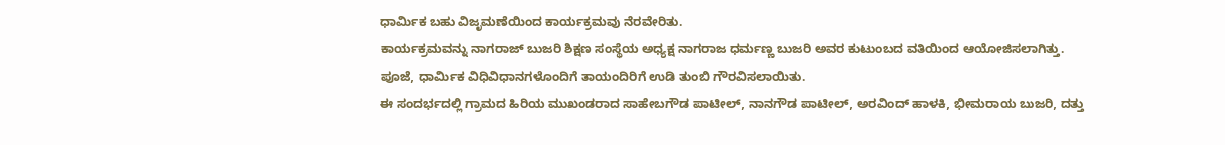ಧಾರ್ಮಿಕ ಬಹು ವಿಜೃಮಣೆಯಿಂದ ಕಾರ್ಯಕ್ರಮವು ನೆರವೇರಿತು.
ಕಾರ್ಯಕ್ರಮವನ್ನು ನಾಗರಾಜ್ ಬುಜರಿ ಶಿಕ್ಷಣ ಸಂಸ್ಥೆಯ ಅಧ್ಯಕ್ಷ ನಾಗರಾಜ ಧರ್ಮಣ್ಣ ಬುಜರಿ ಅವರ ಕುಟುಂಬದ ವತಿಯಿಂದ ಆಯೋಜಿಸಲಾಗಿತ್ತು.
ಪೂಜೆ, ಧಾರ್ಮಿಕ ವಿಧಿವಿಧಾನಗಳೊಂದಿಗೆ ತಾಯಂದಿರಿಗೆ ಉಡಿ ತುಂಬಿ ಗೌರವಿಸಲಾಯಿತು.
ಈ ಸಂದರ್ಭದಲ್ಲಿ ಗ್ರಾಮದ ಹಿರಿಯ ಮುಖಂಡರಾದ ಸಾಹೇಬಗೌಡ ಪಾಟೀಲ್, ನಾನಗೌಡ ಪಾಟೀಲ್, ಅರವಿಂದ್ ಹಾಳಕಿ, ಭೀಮರಾಯ ಬುಜರಿ, ದತ್ತು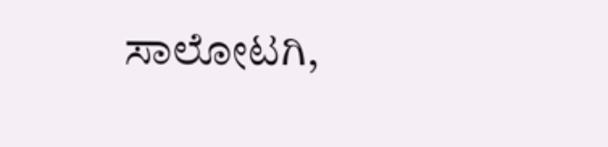ಸಾಲೋಟಗಿ,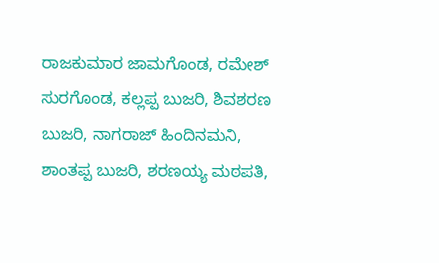ರಾಜಕುಮಾರ ಜಾಮಗೊಂಡ, ರಮೇಶ್ ಸುರಗೊಂಡ, ಕಲ್ಲಪ್ಪ ಬುಜರಿ, ಶಿವಶರಣ ಬುಜರಿ, ನಾಗರಾಜ್ ಹಿಂದಿನಮನಿ, ಶಾಂತಪ್ಪ ಬುಜರಿ, ಶರಣಯ್ಯ ಮಠಪತಿ,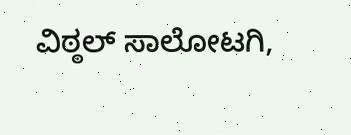ವಿಠ್ಠಲ್ ಸಾಲೋಟಗಿ,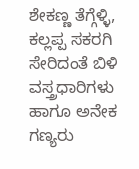ಶೇಕಣ್ಣ ತೆಗ್ಗೆಳ್ಳಿ, ಕಲ್ಲಪ್ಪ ಸಕರಗಿ ಸೇರಿದಂತೆ ಬಿಳಿ ವಸ್ತ್ರಧಾರಿಗಳು ಹಾಗೂ ಅನೇಕ ಗಣ್ಯರು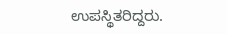ಉಪಸ್ಥಿತರಿದ್ದರು.